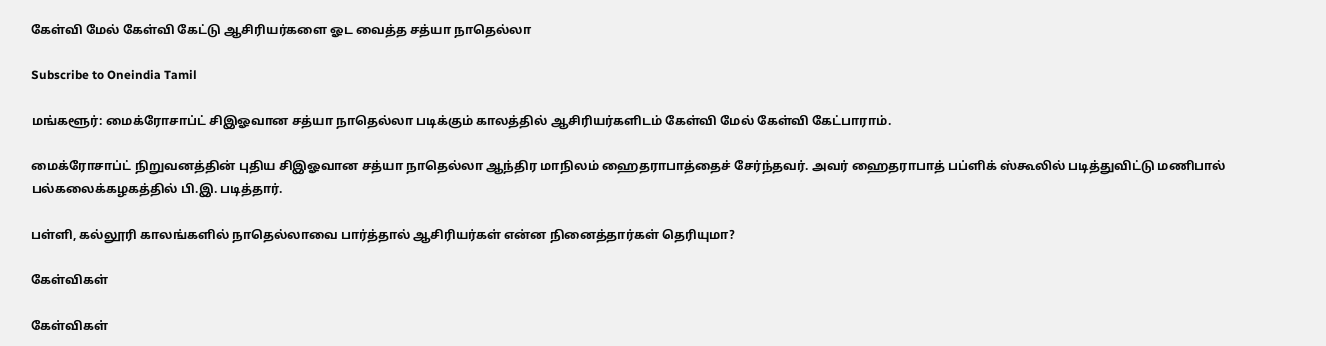கேள்வி மேல் கேள்வி கேட்டு ஆசிரியர்களை ஓட வைத்த சத்யா நாதெல்லா

Subscribe to Oneindia Tamil

மங்களூர்: மைக்ரோசாப்ட் சிஇஓவான சத்யா நாதெல்லா படிக்கும் காலத்தில் ஆசிரியர்களிடம் கேள்வி மேல் கேள்வி கேட்பாராம்.

மைக்ரோசாப்ட் நிறுவனத்தின் புதிய சிஇஓவான சத்யா நாதெல்லா ஆந்திர மாநிலம் ஹைதராபாத்தைச் சேர்ந்தவர். அவர் ஹைதராபாத் பப்ளிக் ஸ்கூலில் படித்துவிட்டு மணிபால் பல்கலைக்கழகத்தில் பி.இ. படித்தார்.

பள்ளி, கல்லூரி காலங்களில் நாதெல்லாவை பார்த்தால் ஆசிரியர்கள் என்ன நினைத்தார்கள் தெரியுமா?

கேள்விகள்

கேள்விகள்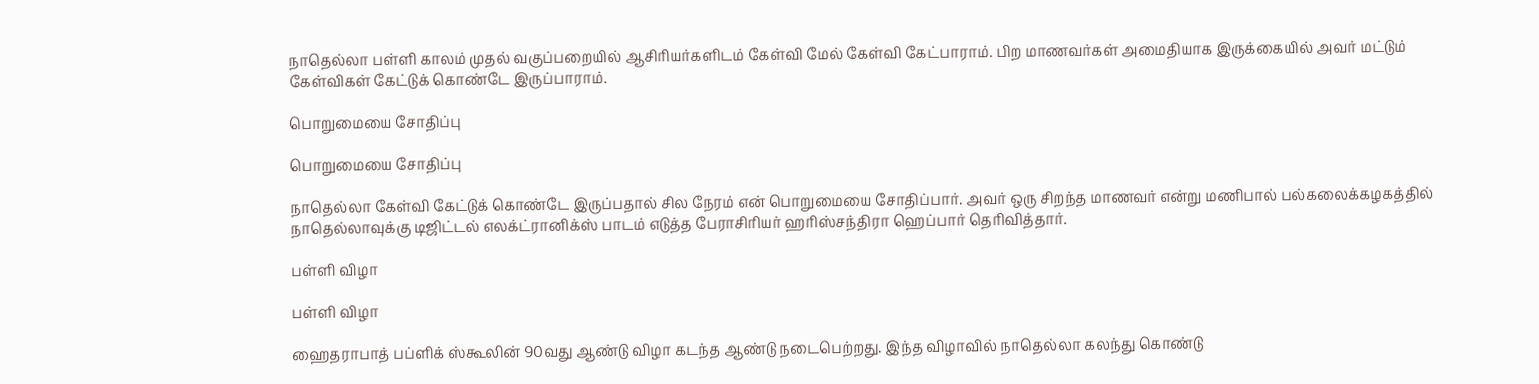நாதெல்லா பள்ளி காலம் முதல் வகுப்பறையில் ஆசிரியர்களிடம் கேள்வி மேல் கேள்வி கேட்பாராம். பிற மாணவர்கள் அமைதியாக இருக்கையில் அவர் மட்டும் கேள்விகள் கேட்டுக் கொண்டே இருப்பாராம்.

பொறுமையை சோதிப்பு

பொறுமையை சோதிப்பு

நாதெல்லா கேள்வி கேட்டுக் கொண்டே இருப்பதால் சில நேரம் என் பொறுமையை சோதிப்பார். அவர் ஒரு சிறந்த மாணவர் என்று மணிபால் பல்கலைக்கழகத்தில் நாதெல்லாவுக்கு டிஜிட்டல் எலக்ட்ரானிக்ஸ் பாடம் எடுத்த பேராசிரியர் ஹரிஸ்சந்திரா ஹெப்பார் தெரிவித்தார்.

பள்ளி விழா

பள்ளி விழா

ஹைதராபாத் பப்ளிக் ஸ்கூலின் 90வது ஆண்டு விழா கடந்த ஆண்டு நடைபெற்றது. இந்த விழாவில் நாதெல்லா கலந்து கொண்டு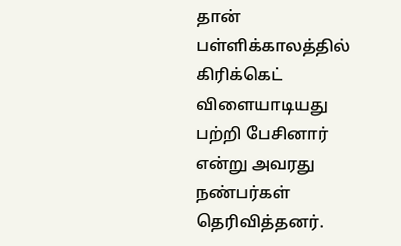தான் பள்ளிக்காலத்தில் கிரிக்கெட் விளையாடியது பற்றி பேசினார் என்று அவரது நண்பர்கள் தெரிவித்தனர்.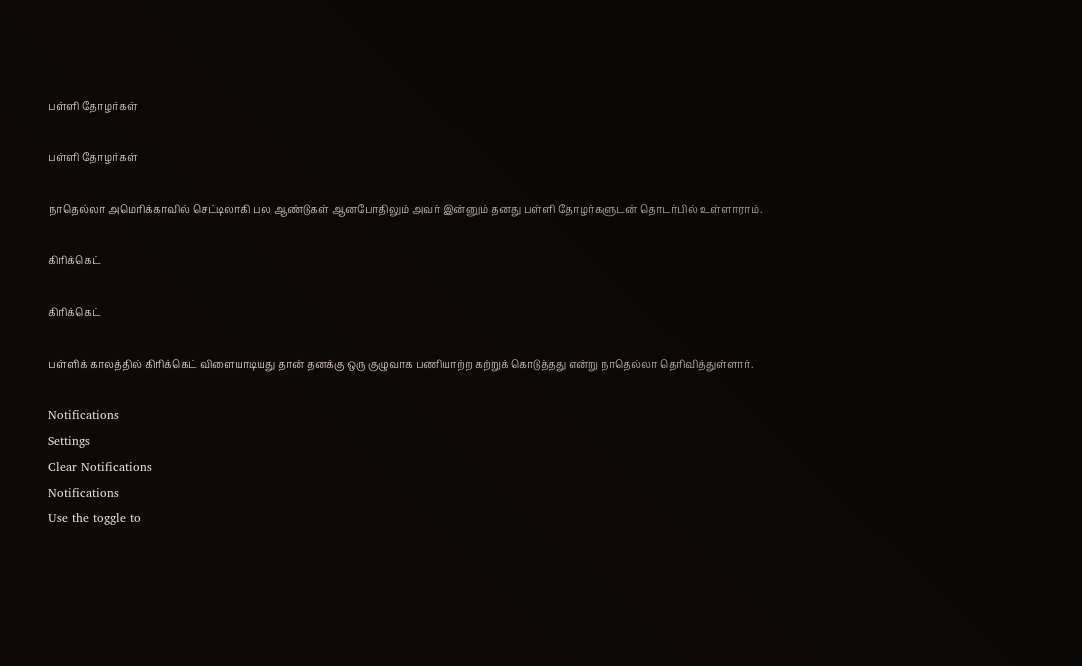பள்ளி தோழர்கள்

பள்ளி தோழர்கள்

நாதெல்லா அமெரிக்காவில் செட்டிலாகி பல ஆண்டுகள் ஆனபோதிலும் அவர் இன்னும் தனது பள்ளி தோழர்களுடன் தொடர்பில் உள்ளாராம்.

கிரிக்கெட்

கிரிக்கெட்

பள்ளிக் காலத்தில் கிரிக்கெட் விளையாடியது தான் தனக்கு ஒரு குழுவாக பணியாற்ற கற்றுக் கொடுத்தது என்று நாதெல்லா தெரிவித்துள்ளார்.

Notifications
Settings
Clear Notifications
Notifications
Use the toggle to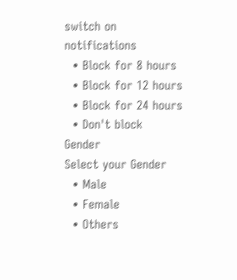switch on notifications
  • Block for 8 hours
  • Block for 12 hours
  • Block for 24 hours
  • Don't block
Gender
Select your Gender
  • Male
  • Female
  • Others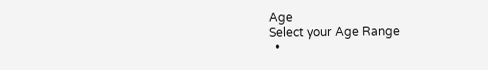Age
Select your Age Range
  •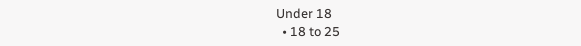Under 18
  • 18 to 25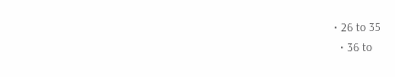• 26 to 35
  • 36 to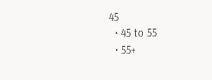45
  • 45 to 55
  • 55+